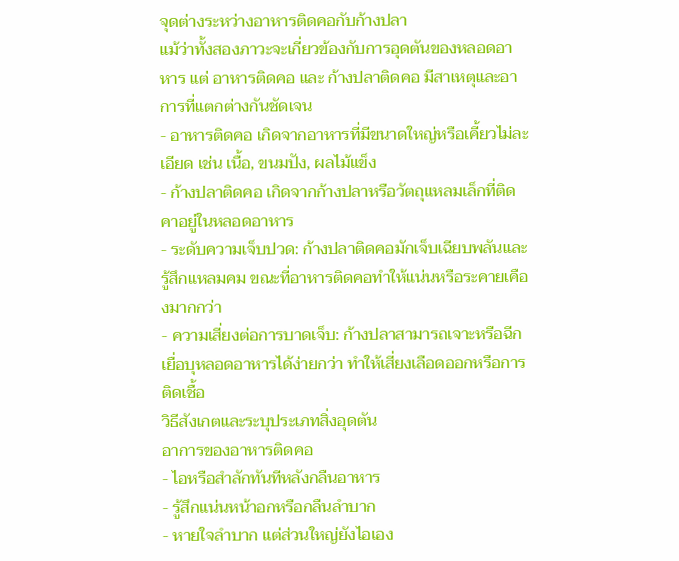จุดต่างระหว่างอาหารติดคอกับก้างปลา
แม้ว่าทั้งสองภาวะจะเกี่ยวข้องกับการอุดตันของหลอดอาหาร แต่ อาหารติดคอ และ ก้างปลาติดคอ มีสาเหตุและอาการที่แตกต่างกันชัดเจน
- อาหารติดคอ เกิดจากอาหารที่มีขนาดใหญ่หรือเคี้ยวไม่ละเอียด เช่น เนื้อ, ขนมปัง, ผลไม้แข็ง
- ก้างปลาติดคอ เกิดจากก้างปลาหรือวัตถุแหลมเล็กที่ติดคาอยู่ในหลอดอาหาร
- ระดับความเจ็บปวด: ก้างปลาติดคอมักเจ็บเฉียบพลันและรู้สึกแหลมคม ขณะที่อาหารติดคอทำให้แน่นหรือระคายเคืองมากกว่า
- ความเสี่ยงต่อการบาดเจ็บ: ก้างปลาสามารถเจาะหรือฉีกเยื่อบุหลอดอาหารได้ง่ายกว่า ทำให้เสี่ยงเลือดออกหรือการติดเชื้อ
วิธีสังเกตและระบุประเภทสิ่งอุดตัน
อาการของอาหารติดคอ
- ไอหรือสำลักทันทีหลังกลืนอาหาร
- รู้สึกแน่นหน้าอกหรือกลืนลำบาก
- หายใจลำบาก แต่ส่วนใหญ่ยังไอเอง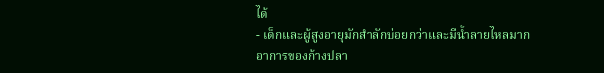ได้
- เด็กและผู้สูงอายุมักสำลักบ่อยกว่าและมีน้ำลายไหลมาก
อาการของก้างปลา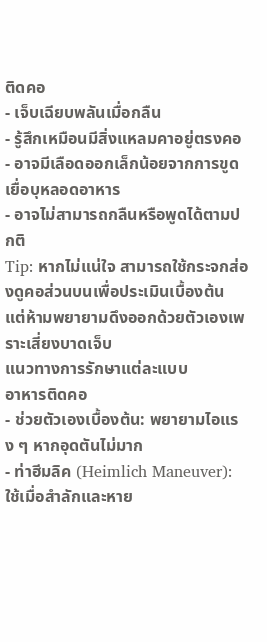ติดคอ
- เจ็บเฉียบพลันเมื่อกลืน
- รู้สึกเหมือนมีสิ่งแหลมคาอยู่ตรงคอ
- อาจมีเลือดออกเล็กน้อยจากการขูดเยื่อบุหลอดอาหาร
- อาจไม่สามารถกลืนหรือพูดได้ตามปกติ
Tip: หากไม่แน่ใจ สามารถใช้กระจกส่องดูคอส่วนบนเพื่อประเมินเบื้องต้น แต่ห้ามพยายามดึงออกด้วยตัวเองเพราะเสี่ยงบาดเจ็บ
แนวทางการรักษาแต่ละแบบ
อาหารติดคอ
- ช่วยตัวเองเบื้องต้น: พยายามไอแรง ๆ หากอุดตันไม่มาก
- ท่าฮีมลิค (Heimlich Maneuver): ใช้เมื่อสำลักและหาย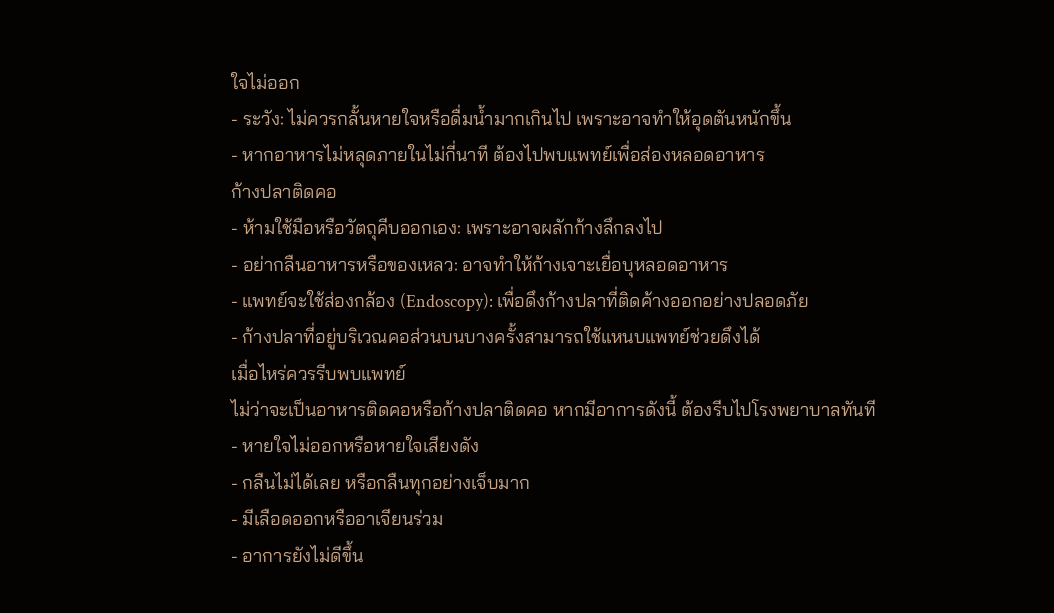ใจไม่ออก
- ระวัง: ไม่ควรกลั้นหายใจหรือดื่มน้ำมากเกินไป เพราะอาจทำให้อุดตันหนักขึ้น
- หากอาหารไม่หลุดภายในไม่กี่นาที ต้องไปพบแพทย์เพื่อส่องหลอดอาหาร
ก้างปลาติดคอ
- ห้ามใช้มือหรือวัตถุคีบออกเอง: เพราะอาจผลักก้างลึกลงไป
- อย่ากลืนอาหารหรือของเหลว: อาจทำให้ก้างเจาะเยื่อบุหลอดอาหาร
- แพทย์จะใช้ส่องกล้อง (Endoscopy): เพื่อดึงก้างปลาที่ติดค้างออกอย่างปลอดภัย
- ก้างปลาที่อยู่บริเวณคอส่วนบนบางครั้งสามารถใช้แหนบแพทย์ช่วยดึงได้
เมื่อไหร่ควรรีบพบแพทย์
ไม่ว่าจะเป็นอาหารติดคอหรือก้างปลาติดคอ หากมีอาการดังนี้ ต้องรีบไปโรงพยาบาลทันที
- หายใจไม่ออกหรือหายใจเสียงดัง
- กลืนไม่ได้เลย หรือกลืนทุกอย่างเจ็บมาก
- มีเลือดออกหรืออาเจียนร่วม
- อาการยังไม่ดีขึ้น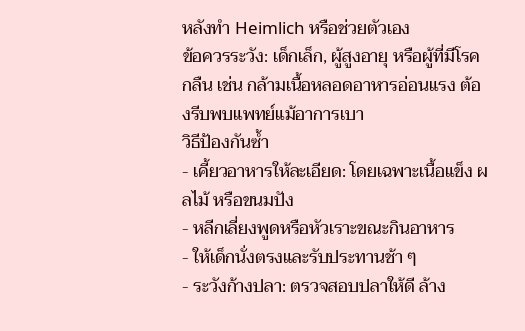หลังทำ Heimlich หรือช่วยตัวเอง
ข้อควรระวัง: เด็กเล็ก, ผู้สูงอายุ หรือผู้ที่มีโรคกลืน เช่น กล้ามเนื้อหลอดอาหารอ่อนแรง ต้องรีบพบแพทย์แม้อาการเบา
วิธีป้องกันซ้ำ
- เคี้ยวอาหารให้ละเอียด: โดยเฉพาะเนื้อแข็ง ผลไม้ หรือขนมปัง
- หลีกเลี่ยงพูดหรือหัวเราะขณะกินอาหาร
- ให้เด็กนั่งตรงและรับประทานช้า ๆ
- ระวังก้างปลา: ตรวจสอบปลาให้ดี ล้าง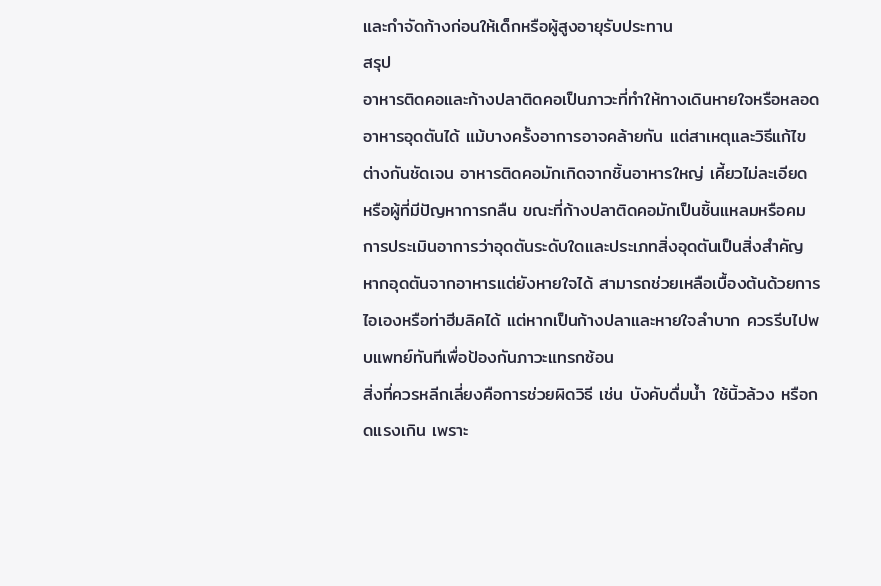และกำจัดก้างก่อนให้เด็กหรือผู้สูงอายุรับประทาน
สรุป
อาหารติดคอและก้างปลาติดคอเป็นภาวะที่ทำให้ทางเดินหายใจหรือหลอดอาหารอุดตันได้ แม้บางครั้งอาการอาจคล้ายกัน แต่สาเหตุและวิธีแก้ไขต่างกันชัดเจน อาหารติดคอมักเกิดจากชิ้นอาหารใหญ่ เคี้ยวไม่ละเอียด หรือผู้ที่มีปัญหาการกลืน ขณะที่ก้างปลาติดคอมักเป็นชิ้นแหลมหรือคม การประเมินอาการว่าอุดตันระดับใดและประเภทสิ่งอุดตันเป็นสิ่งสำคัญ หากอุดตันจากอาหารแต่ยังหายใจได้ สามารถช่วยเหลือเบื้องต้นด้วยการไอเองหรือท่าฮีมลิคได้ แต่หากเป็นก้างปลาและหายใจลำบาก ควรรีบไปพบแพทย์ทันทีเพื่อป้องกันภาวะแทรกซ้อน
สิ่งที่ควรหลีกเลี่ยงคือการช่วยผิดวิธี เช่น บังคับดื่มน้ำ ใช้นิ้วล้วง หรือกดแรงเกิน เพราะ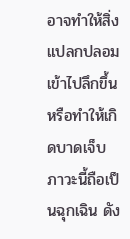อาจทำให้สิ่งแปลกปลอมเข้าไปลึกขึ้นหรือทำให้เกิดบาดเจ็บ ภาวะนี้ถือเป็นฉุกเฉิน ดัง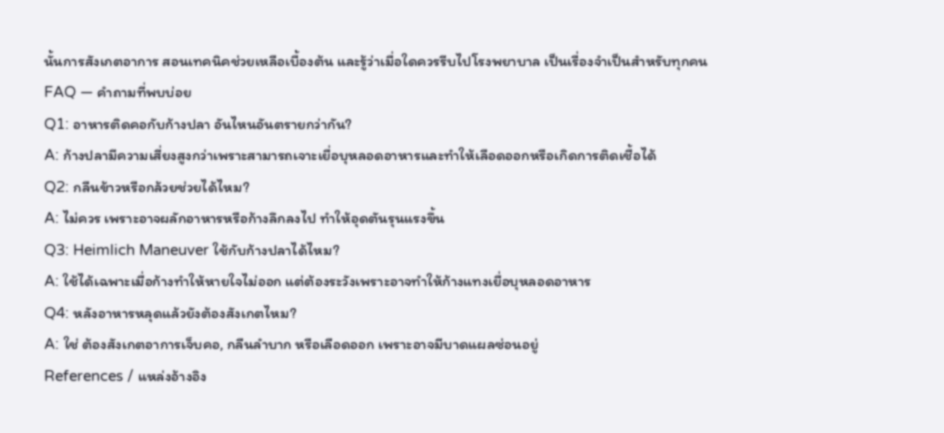นั้นการสังเกตอาการ สอนเทคนิคช่วยเหลือเบื้องต้น และรู้ว่าเมื่อใดควรรีบไปโรงพยาบาล เป็นเรื่องจำเป็นสำหรับทุกคน
FAQ — คำถามที่พบบ่อย
Q1: อาหารติดคอกับก้างปลา อันไหนอันตรายกว่ากัน?
A: ก้างปลามีความเสี่ยงสูงกว่าเพราะสามารถเจาะเยื่อบุหลอดอาหารและทำให้เลือดออกหรือเกิดการติดเชื้อได้
Q2: กลืนข้าวหรือกล้วยช่วยได้ไหม?
A: ไม่ควร เพราะอาจผลักอาหารหรือก้างลึกลงไป ทำให้อุดตันรุนแรงขึ้น
Q3: Heimlich Maneuver ใช้กับก้างปลาได้ไหม?
A: ใช้ได้เฉพาะเมื่อก้างทำให้หายใจไม่ออก แต่ต้องระวังเพราะอาจทำให้ก้างแทงเยื่อบุหลอดอาหาร
Q4: หลังอาหารหลุดแล้วยังต้องสังเกตไหม?
A: ใช่ ต้องสังเกตอาการเจ็บคอ, กลืนลำบาก หรือเลือดออก เพราะอาจมีบาดแผลซ่อนอยู่
References / แหล่งอ้างอิง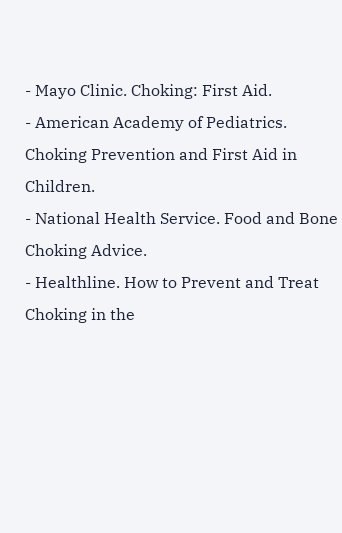- Mayo Clinic. Choking: First Aid.
- American Academy of Pediatrics. Choking Prevention and First Aid in Children.
- National Health Service. Food and Bone Choking Advice.
- Healthline. How to Prevent and Treat Choking in the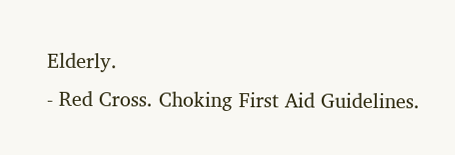Elderly.
- Red Cross. Choking First Aid Guidelines.